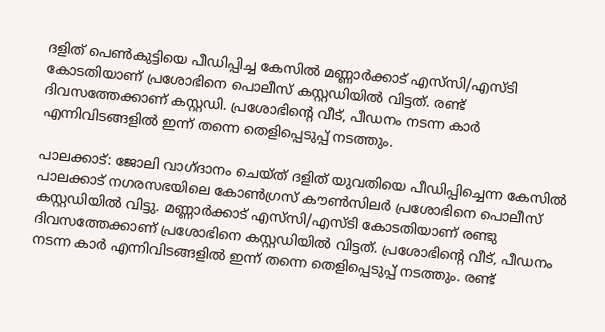ദളിത് പെൺകുട്ടിയെ പീഡിപ്പിച്ച കേസിൽ മണ്ണാർക്കാട് എസ്‍സി/എസ്ടി കോടതിയാണ് പ്രശോഭിനെ പൊലീസ് കസ്റ്റഡിയിൽ വിട്ടത്. രണ്ട് ദിവസത്തേക്കാണ് കസ്റ്റഡി. പ്രശോഭിൻ്റെ വീട്, പീഡനം നടന്ന കാർ എന്നിവിടങ്ങളിൽ ഇന്ന് തന്നെ തെളിപ്പെടുപ്പ് നടത്തും.

പാലക്കാട്: ജോലി വാഗ്ദാനം ചെയ്ത് ദളിത് യുവതിയെ പീഡിപ്പിച്ചെന്ന കേസിൽ പാലക്കാട് നഗരസഭയിലെ കോൺഗ്രസ് കൗൺസിലർ പ്രശോഭിനെ പൊലീസ് കസ്റ്റഡിയിൽ വിട്ടു. മണ്ണാർക്കാട് എസ്‍സി/എസ്ടി കോടതിയാണ് രണ്ടു ദിവസത്തേക്കാണ് പ്രശോഭിനെ കസ്റ്റഡിയിൽ വിട്ടത്. പ്രശോഭിൻ്റെ വീട്, പീഡനം നടന്ന കാർ എന്നിവിടങ്ങളിൽ ഇന്ന് തന്നെ തെളിപ്പെടുപ്പ് നടത്തും. രണ്ട്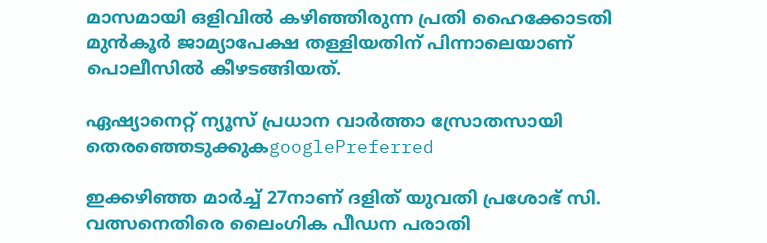മാസമായി ഒളിവിൽ കഴിഞ്ഞിരുന്ന പ്രതി ഹൈക്കോടതി മുൻകൂർ ജാമ്യാപേക്ഷ തള്ളിയതിന് പിന്നാലെയാണ് പൊലീസിൽ കീഴടങ്ങിയത്.

ഏഷ്യാനെറ്റ് ന്യൂസ് പ്രധാന വാർത്താ സ്രോതസായി തെരഞ്ഞെടുക്കുകgooglePreferred

ഇക്കഴിഞ്ഞ മാർച്ച്‌ 27നാണ് ദളിത് യുവതി പ്രശോഭ് സി. വത്സനെതിരെ ലൈംഗിക പീഡന പരാതി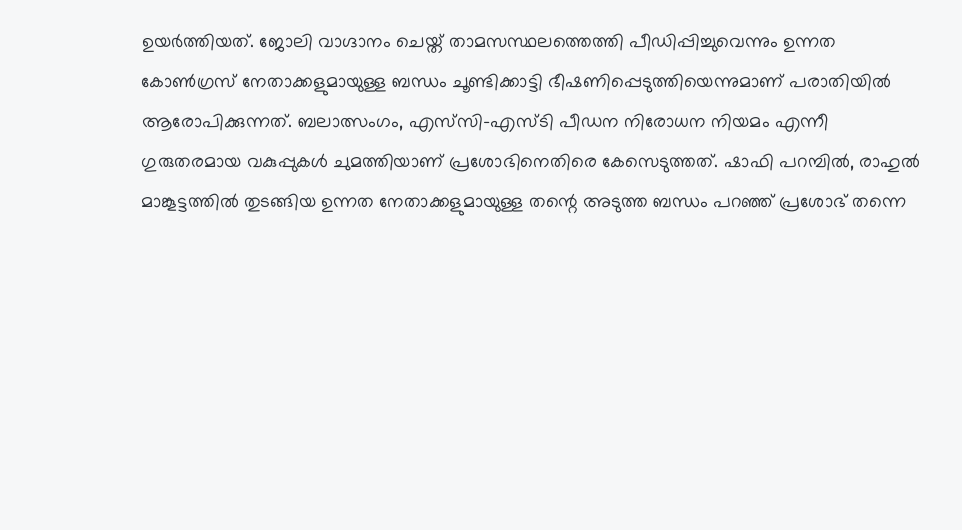ഉയർത്തിയത്. ജോലി വാഗ്ദാനം ചെയ്ത് താമസസ്ഥലത്തെത്തി പീഡിപ്പിച്ചുവെന്നും ഉന്നത കോൺഗ്രസ് നേതാക്കളുമായുള്ള ബന്ധം ചൂണ്ടിക്കാട്ടി ഭീഷണിപ്പെടുത്തിയെന്നുമാണ് പരാതിയിൽ ആരോപിക്കുന്നത്. ബലാത്സംഗം, എസ്‌സി-എസ്ടി പീഡന നിരോധന നിയമം എന്നീ ഗുരുതരമായ വകുപ്പുകൾ ചുമത്തിയാണ് പ്രശോഭിനെതിരെ കേസെടുത്തത്. ഷാഫി പറമ്പിൽ, രാഹുൽ മാങ്കൂട്ടത്തിൽ തുടങ്ങിയ ഉന്നത നേതാക്കളുമായുള്ള തന്റെ അടുത്ത ബന്ധം പറഞ്ഞ് പ്രശോഭ് തന്നെ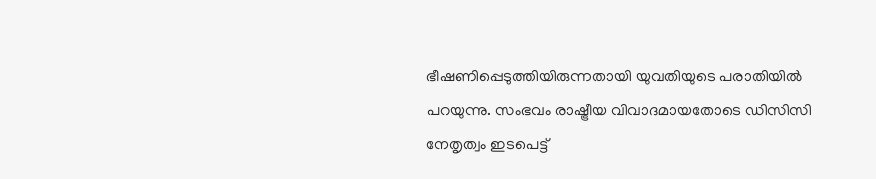ഭീഷണിപ്പെടുത്തിയിരുന്നതായി യുവതിയുടെ പരാതിയിൽ പറയുന്നു. സംഭവം രാഷ്ട്രീയ വിവാദമായതോടെ ഡിസിസി നേതൃത്വം ഇടപെട്ട്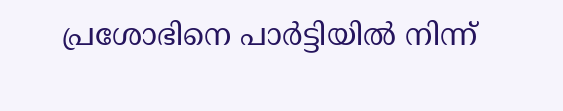പ്രശോഭിനെ പാർട്ടിയിൽ നിന്ന്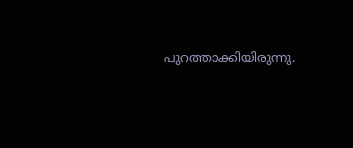പുറത്താക്കിയിരുന്നു.